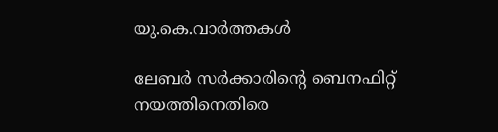യു.കെ.വാര്‍ത്തകള്‍

ലേബര്‍ സര്‍ക്കാരിന്റെ ബെനഫിറ്റ് നയത്തിനെതിരെ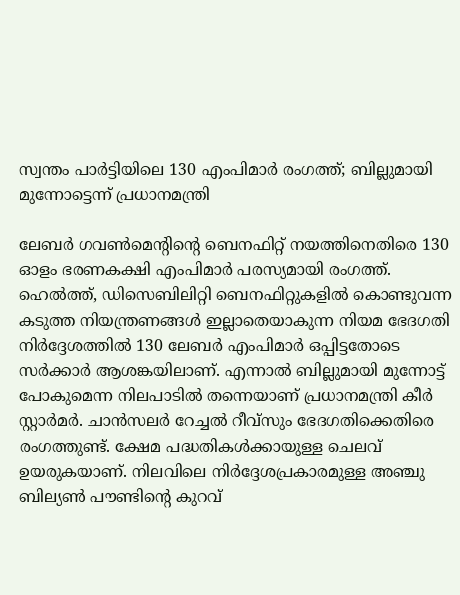സ്വന്തം പാര്‍ട്ടിയിലെ 130 എംപിമാര്‍ രംഗത്ത്; ബില്ലുമായി മുന്നോട്ടെന്ന് പ്രധാനമന്ത്രി

ലേബര്‍ ഗവണ്‍മെന്റിന്റെ ബെനഫിറ്റ് നയത്തിനെതിരെ 130 ഓളം ഭരണകക്ഷി എംപിമാര്‍ പരസ്യമായി രംഗത്ത്. ഹെല്‍ത്ത്, ഡിസെബിലിറ്റി ബെനഫിറ്റുകളില്‍ കൊണ്ടുവന്ന കടുത്ത നിയന്ത്രണങ്ങള്‍ ഇല്ലാതെയാകുന്ന നിയമ ഭേദഗതി നിര്‍ദ്ദേശത്തില്‍ 130 ലേബര്‍ എംപിമാര്‍ ഒപ്പിട്ടതോടെ സര്‍ക്കാര്‍ ആശങ്കയിലാണ്. എന്നാല്‍ ബില്ലുമായി മുന്നോട്ട് പോകുമെന്ന നിലപാടില്‍ തന്നെയാണ് പ്രധാനമന്ത്രി കീര്‍ സ്റ്റാര്‍മര്‍. ചാന്‍സലര്‍ റേച്ചല്‍ റീവ്‌സും ഭേദഗതിക്കെതിരെ രംഗത്തുണ്ട്. ക്ഷേമ പദ്ധതികള്‍ക്കായുള്ള ചെലവ് ഉയരുകയാണ്. നിലവിലെ നിര്‍ദ്ദേശപ്രകാരമുള്ള അഞ്ചു ബില്യണ്‍ പൗണ്ടിന്റെ കുറവ്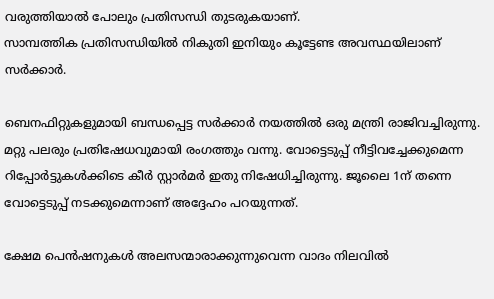വരുത്തിയാല്‍ പോലും പ്രതിസന്ധി തുടരുകയാണ്.
സാമ്പത്തിക പ്രതിസന്ധിയില്‍ നികുതി ഇനിയും കൂട്ടേണ്ട അവസ്ഥയിലാണ് സര്‍ക്കാര്‍.

ബെനഫിറ്റുകളുമായി ബന്ധപ്പെട്ട സര്‍ക്കാര്‍ നയത്തില്‍ ഒരു മന്ത്രി രാജിവച്ചിരുന്നു. മറ്റു പലരും പ്രതിഷേധവുമായി രംഗത്തും വന്നു. വോട്ടെടുപ്പ് നീട്ടിവച്ചേക്കുമെന്ന റിപ്പോര്‍ട്ടുകള്‍ക്കിടെ കീര്‍ സ്റ്റാര്‍മര്‍ ഇതു നിഷേധിച്ചിരുന്നു. ജൂലൈ 1ന് തന്നെ വോട്ടെടുപ്പ് നടക്കുമെന്നാണ് അദ്ദേഹം പറയുന്നത്.

ക്ഷേമ പെന്‍ഷനുകള്‍ അലസന്മാരാക്കുന്നുവെന്ന വാദം നിലവില്‍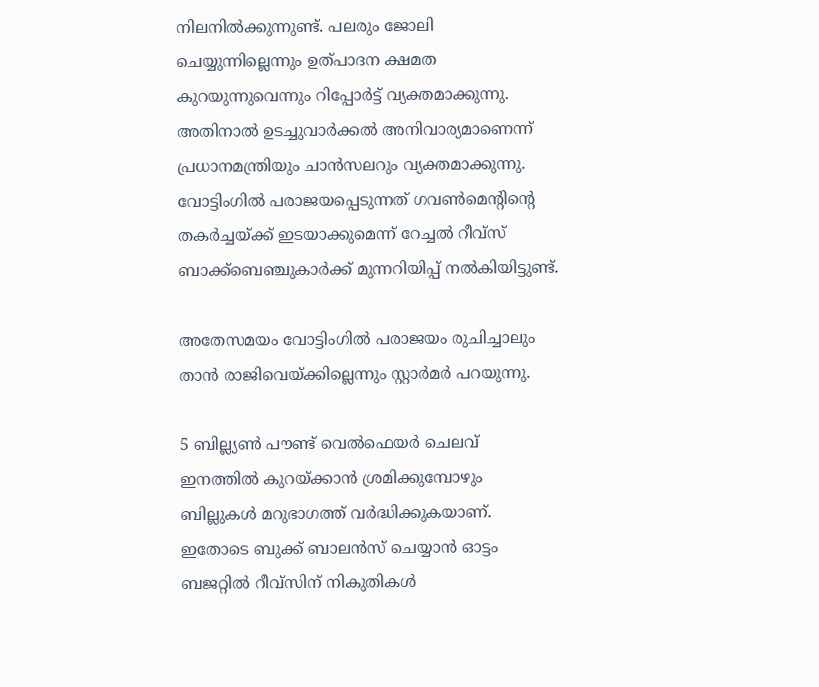നിലനില്‍ക്കുന്നുണ്ട്. പലരും ജോലി ചെയ്യുന്നില്ലെന്നും ഉത്പാദന ക്ഷമത കുറയുന്നുവെന്നും റിപ്പോര്‍ട്ട് വ്യക്തമാക്കുന്നു. അതിനാല്‍ ഉടച്ചുവാര്‍ക്കല്‍ അനിവാര്യമാണെന്ന് പ്രധാനമന്ത്രിയും ചാന്‍സലറും വ്യക്തമാക്കുന്നു. വോട്ടിംഗില്‍ പരാജയപ്പെടുന്നത് ഗവണ്‍മെന്റിന്റെ തകര്‍ച്ചയ്ക്ക് ഇടയാക്കുമെന്ന് റേച്ചല്‍ റീവ്‌സ് ബാക്ക്‌ബെഞ്ചുകാര്‍ക്ക് മുന്നറിയിപ്പ് നല്‍കിയിട്ടുണ്ട്.

അതേസമയം വോട്ടിംഗില്‍ പരാജയം രുചിച്ചാലും താന്‍ രാജിവെയ്ക്കില്ലെന്നും സ്റ്റാര്‍മര്‍ പറയുന്നു.

5 ബില്ല്യണ്‍ പൗണ്ട് വെല്‍ഫെയര്‍ ചെലവ് ഇനത്തില്‍ കുറയ്ക്കാന്‍ ശ്രമിക്കുമ്പോഴും ബില്ലുകള്‍ മറുഭാഗത്ത് വര്‍ദ്ധിക്കുകയാണ്. ഇതോടെ ബുക്ക് ബാലന്‍സ് ചെയ്യാന്‍ ഓട്ടം ബജറ്റില്‍ റീവ്‌സിന് നികുതികള്‍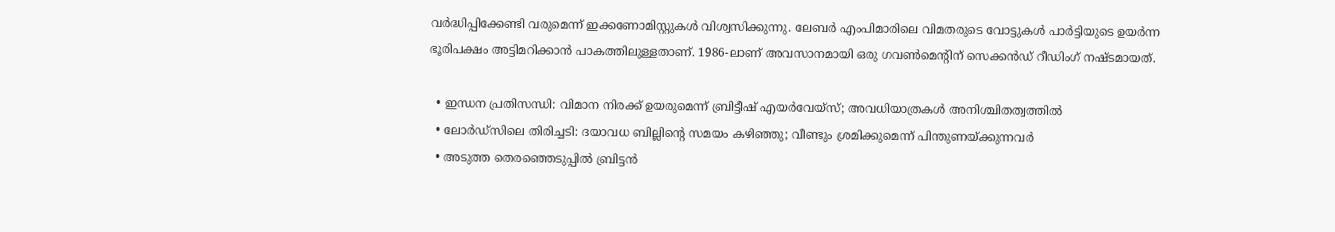വര്‍ദ്ധിപ്പിക്കേണ്ടി വരുമെന്ന് ഇക്കണോമിസ്റ്റുകള്‍ വിശ്വസിക്കുന്നു. ലേബര്‍ എംപിമാരിലെ വിമതരുടെ വോട്ടുകള്‍ പാര്‍ട്ടിയുടെ ഉയര്‍ന്ന ഭൂരിപക്ഷം അട്ടിമറിക്കാന്‍ പാകത്തിലുള്ളതാണ്. 1986-ലാണ് അവസാനമായി ഒരു ഗവണ്‍മെന്റിന് സെക്കന്‍ഡ് റീഡിംഗ് നഷ്ടമായത്.

  • ഇന്ധന പ്രതിസന്ധി: വിമാന നിരക്ക് ഉയരുമെന്ന് ബ്രിട്ടീഷ് എയര്‍വേയ്‌സ്; അവധിയാത്രകള്‍ അനിശ്ചിതത്വത്തില്‍
  • ലോര്‍ഡ്‌സിലെ തിരിച്ചടി: ദയാവധ ബില്ലിന്റെ സമയം കഴിഞ്ഞു; വീണ്ടും ശ്രമിക്കുമെന്ന് പിന്തുണയ്ക്കുന്നവര്‍
  • അടുത്ത തെരഞ്ഞെടുപ്പില്‍ ബ്രിട്ടന്‍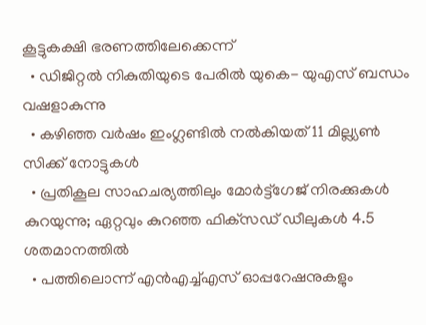കൂട്ടുകക്ഷി ഭരണത്തിലേക്കെന്ന്
  • ഡിജിറ്റല്‍ നികുതിയുടെ പേരില്‍ യുകെ- യുഎസ് ബന്ധം വഷളാകുന്നു
  • കഴിഞ്ഞ വര്‍ഷം ഇംഗ്ലണ്ടില്‍ നല്‍കിയത് 11 മില്ല്യണ്‍ സിക്ക് നോട്ടുകള്‍
  • പ്രതികൂല സാഹചര്യത്തിലും മോര്‍ട്ട്‌ഗേജ് നിരക്കുകള്‍ കുറയുന്നു; ഏറ്റവും കുറഞ്ഞ ഫിക്‌സഡ് ഡീലുകള്‍ 4.5 ശതമാനത്തില്‍
  • പത്തിലൊന്ന് എന്‍എച്ച്എസ് ഓപ്പറേഷനുകളും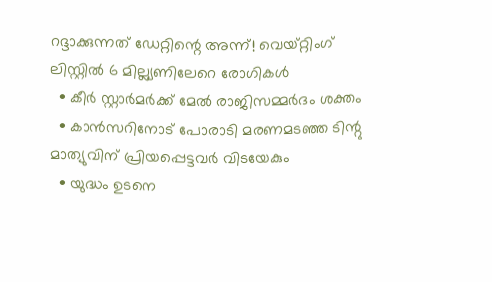റദ്ദാക്കുന്നത് ഡേറ്റിന്റെ അന്ന്! വെയ്റ്റിംഗ് ലിസ്റ്റില്‍ 6 മില്ല്യണിലേറെ രോഗികള്‍
  • കീര്‍ സ്റ്റാര്‍മര്‍ക്ക് മേല്‍ രാജിസമ്മര്‍ദം ശക്തം
  • കാന്‍സറിനോട് പോരാടി മരണമടഞ്ഞ ടിന്റു മാത്യുവിന് പ്രിയപ്പെട്ടവര്‍ വിടയേകും
  • യുദ്ധം ഉടനെ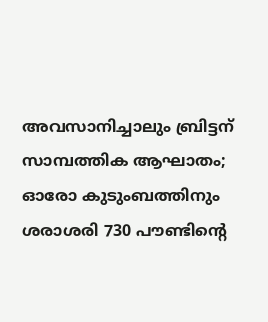അവസാനിച്ചാലും ബ്രിട്ടന് സാമ്പത്തിക ആഘാതം; ഓരോ കുടുംബത്തിനും ശരാശരി 730 പൗണ്ടിന്റെ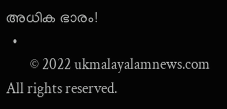അധിക ഭാരം!
  •
        © 2022 ukmalayalamnews.com All rights reserved.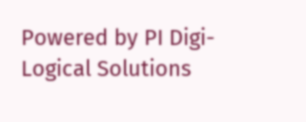Powered by PI Digi-Logical Solutions